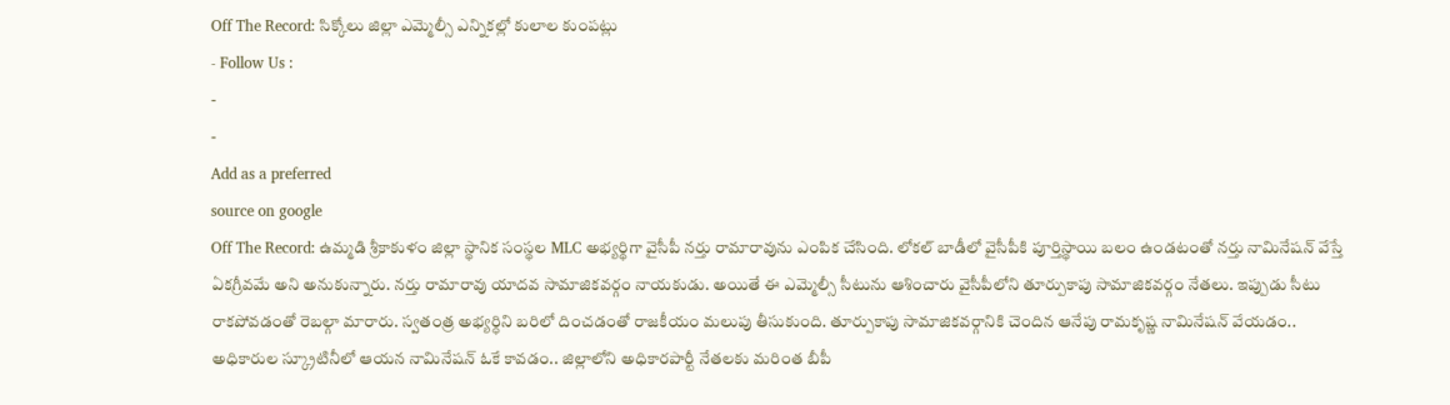Off The Record: సిక్కోలు జిల్లా ఎమ్మెల్సీ ఎన్నికల్లో కులాల కుంపట్లు
- Follow Us :
-
-
Add as a preferred
source on google
Off The Record: ఉమ్మడి శ్రీకాకుళం జిల్లా స్థానిక సంస్థల MLC అభ్యర్థిగా వైసీపీ నర్తు రామారావును ఎంపిక చేసింది. లోకల్ బాడీలో వైసీపీకి పూర్తిస్థాయి బలం ఉండటంతో నర్తు నామినేషన్ వేస్తే ఏకగ్రీవమే అని అనుకున్నారు. నర్తు రామారావు యాదవ సామాజికవర్గం నాయకుడు. అయితే ఈ ఎమ్మెల్సీ సీటును ఆశించారు వైసీపీలోని తూర్పుకాపు సామాజికవర్గం నేతలు. ఇప్పుడు సీటు రాకపోవడంతో రెబల్గా మారారు. స్వతంత్ర అభ్యర్ధిని బరిలో దించడంతో రాజకీయం మలుపు తీసుకుంది. తూర్పుకాపు సామాజికవర్గానికి చెందిన ఆనేపు రామకృష్ణ నామినేషన్ వేయడం.. అధికారుల స్క్రూటినీలో ఆయన నామినేషన్ ఓకే కావడం.. జిల్లాలోని అధికారపార్టీ నేతలకు మరింత బీపీ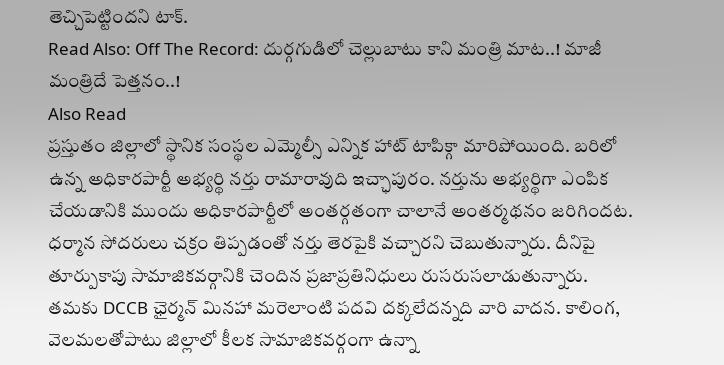తెచ్చిపెట్టిందని టాక్.
Read Also: Off The Record: దుర్గగుడిలో చెల్లుబాటు కాని మంత్రి మాట..! మాజీ మంత్రిదే పెత్తనం..!
Also Read
ప్రస్తుతం జిల్లాలో స్థానిక సంస్థల ఎమ్మెల్సీ ఎన్నిక హాట్ టాపిక్గా మారిపోయింది. బరిలో ఉన్న అధికారపార్టీ అభ్యర్థి నర్తు రామారావుది ఇచ్ఛాపురం. నర్తును అభ్యర్థిగా ఎంపిక చేయడానికి ముందు అధికారపార్టీలో అంతర్గతంగా చాలానే అంతర్మథనం జరిగిందట. ధర్మాన సోదరులు చక్రం తిప్పడంతో నర్తు తెరపైకి వచ్చారని చెబుతున్నారు. దీనిపై తూర్పుకాపు సామాజికవర్గానికి చెందిన ప్రజాప్రతినిధులు రుసరుసలాడుతున్నారు. తమకు DCCB ఛైర్మన్ మినహా మరెలాంటి పదవి దక్కలేదన్నది వారి వాదన. కాలింగ, వెలమలతోపాటు జిల్లాలో కీలక సామాజికవర్గంగా ఉన్నా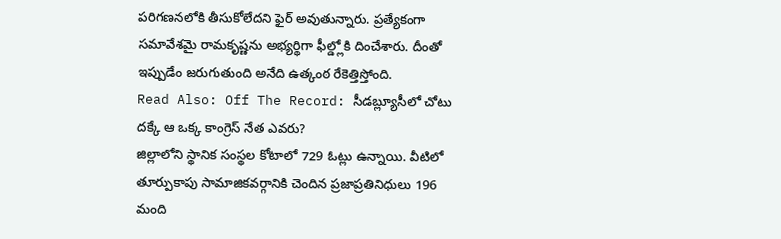పరిగణనలోకి తీసుకోలేదని ఫైర్ అవుతున్నారు. ప్రత్యేకంగా సమావేశమై రామకృష్ణను అభ్యర్థిగా ఫీల్డ్లోకి దించేశారు. దీంతో ఇప్పుడేం జరుగుతుంది అనేది ఉత్కంఠ రేకెత్తిస్తోంది.
Read Also: Off The Record: సీడబ్ల్యూసీలో చోటు దక్కే ఆ ఒక్క కాంగ్రెస్ నేత ఎవరు?
జిల్లాలోని స్థానిక సంస్థల కోటాలో 729 ఓట్లు ఉన్నాయి. వీటిలో తూర్పుకాపు సామాజికవర్గానికి చెందిన ప్రజాప్రతినిధులు 196 మంది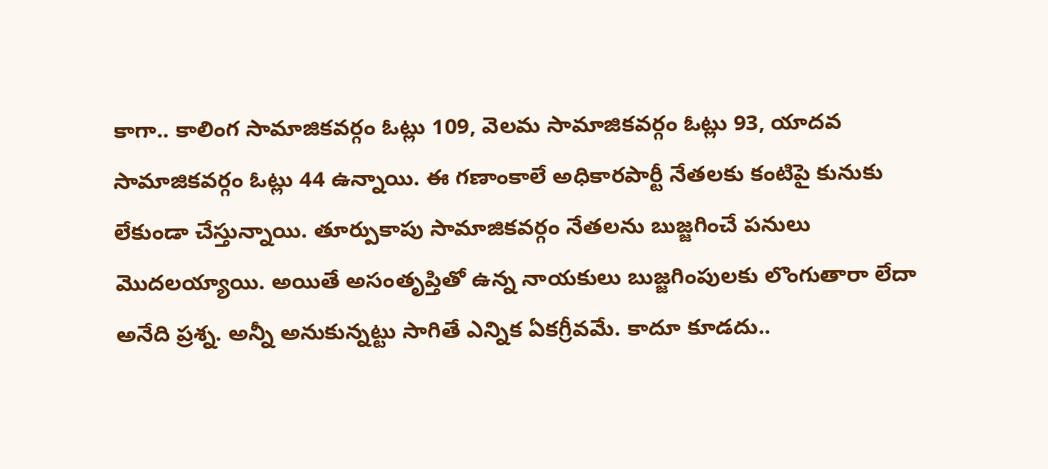కాగా.. కాలింగ సామాజికవర్గం ఓట్లు 109, వెలమ సామాజికవర్గం ఓట్లు 93, యాదవ సామాజికవర్గం ఓట్లు 44 ఉన్నాయి. ఈ గణాంకాలే అధికారపార్టీ నేతలకు కంటిపై కునుకు లేకుండా చేస్తున్నాయి. తూర్పుకాపు సామాజికవర్గం నేతలను బుజ్జగించే పనులు మొదలయ్యాయి. అయితే అసంతృప్తితో ఉన్న నాయకులు బుజ్జగింపులకు లొంగుతారా లేదా అనేది ప్రశ్న. అన్నీ అనుకున్నట్టు సాగితే ఎన్నిక ఏకగ్రీవమే. కాదూ కూడదు..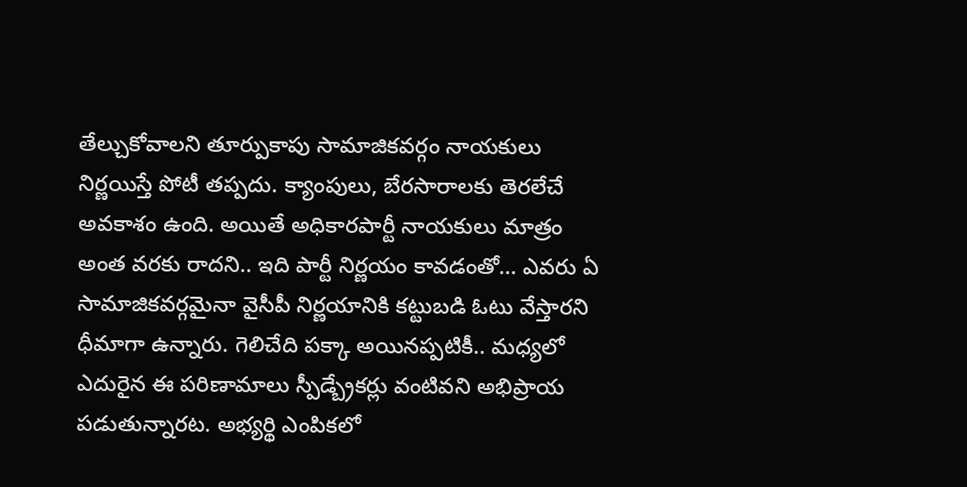తేల్చుకోవాలని తూర్పుకాపు సామాజికవర్గం నాయకులు నిర్ణయిస్తే పోటీ తప్పదు. క్యాంపులు, బేరసారాలకు తెరలేచే అవకాశం ఉంది. అయితే అధికారపార్టీ నాయకులు మాత్రం అంత వరకు రాదని.. ఇది పార్టీ నిర్ణయం కావడంతో… ఎవరు ఏ సామాజికవర్గమైనా వైసీపీ నిర్ణయానికి కట్టుబడి ఓటు వేస్తారని ధీమాగా ఉన్నారు. గెలిచేది పక్కా అయినప్పటికీ.. మధ్యలో ఎదురైన ఈ పరిణామాలు స్పీడ్బ్రేకర్లు వంటివని అభిప్రాయ పడుతున్నారట. అభ్యర్థి ఎంపికలో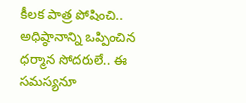కీలక పాత్ర పోషించి.. అధిష్ఠానాన్ని ఒప్పించిన ధర్మాన సోదరులే.. ఈ సమస్యనూ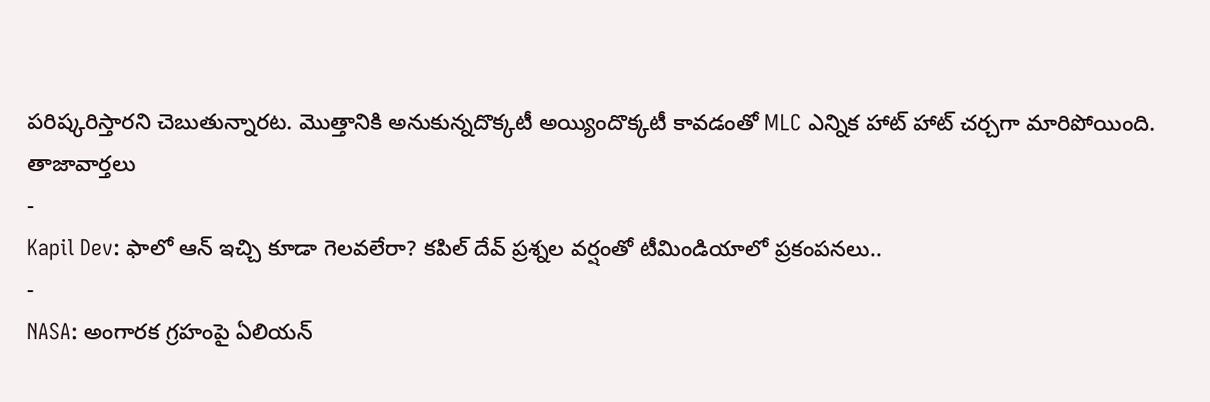పరిష్కరిస్తారని చెబుతున్నారట. మొత్తానికి అనుకున్నదొక్కటీ అయ్యిందొక్కటీ కావడంతో MLC ఎన్నిక హాట్ హాట్ చర్చగా మారిపోయింది.
తాజావార్తలు
-
Kapil Dev: ఫాలో ఆన్ ఇచ్చి కూడా గెలవలేరా? కపిల్ దేవ్ ప్రశ్నల వర్షంతో టీమిండియాలో ప్రకంపనలు..
-
NASA: అంగారక గ్రహంపై ఏలియన్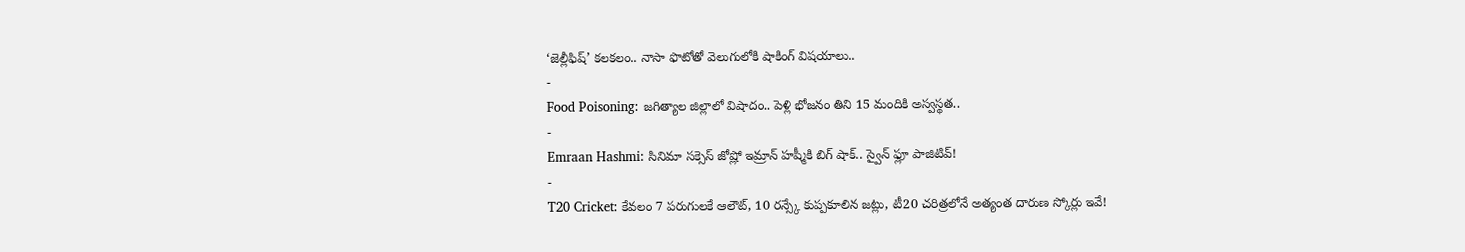‘జెల్లీఫిష్’ కలకలం.. నాసా ఫొటోతో వెలుగులోకి షాకింగ్ విషయాలు..
-
Food Poisoning: జగిత్యాల జిల్లాలో విషాదం.. పెళ్లి భోజనం తిని 15 మందికి అస్వస్థత..
-
Emraan Hashmi: సినిమా సక్సెస్ జోష్లో ఇమ్రాన్ హష్మీకి బిగ్ షాక్.. స్వైన్ ఫ్లూ పాజిటివ్!
-
T20 Cricket: కేవలం 7 పరుగులకే ఆలౌట్, 10 రన్స్కే కుప్పకూలిన జట్లు, టీ20 చరిత్రలోనే అత్యంత దారుణ స్కోర్లు ఇవే!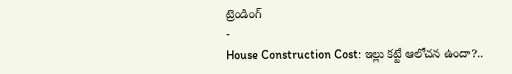ట్రెండింగ్
-
House Construction Cost: ఇల్లు కట్టే ఆలోచన ఉందా?..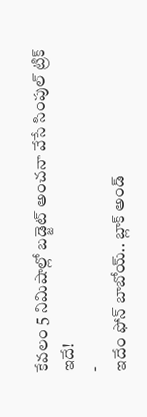కేవలం 5 నిమిషాల్లో బడ్జెట్ అంచనా వేసే సింపుల్ ట్రిక్ ఇదే!
-
ఇదేం ఫోన్ బాబోయ్.. బ్లాక్ అండ్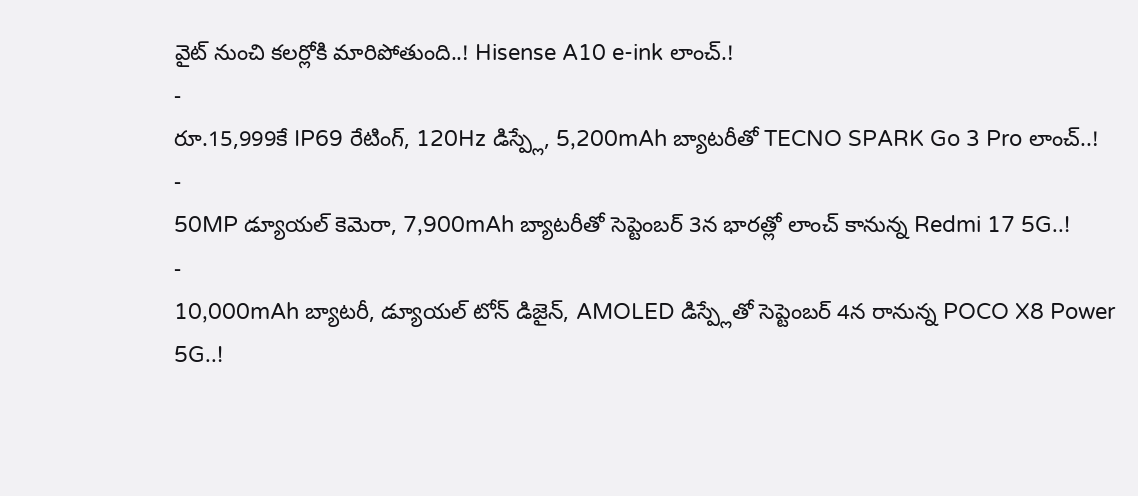వైట్ నుంచి కలర్లోకి మారిపోతుంది..! Hisense A10 e-ink లాంచ్.!
-
రూ.15,999కే IP69 రేటింగ్, 120Hz డిస్ప్లే, 5,200mAh బ్యాటరీతో TECNO SPARK Go 3 Pro లాంచ్..!
-
50MP డ్యూయల్ కెమెరా, 7,900mAh బ్యాటరీతో సెప్టెంబర్ 3న భారత్లో లాంచ్ కానున్న Redmi 17 5G..!
-
10,000mAh బ్యాటరీ, డ్యూయల్ టోన్ డిజైన్, AMOLED డిస్ప్లేతో సెప్టెంబర్ 4న రానున్న POCO X8 Power 5G..!